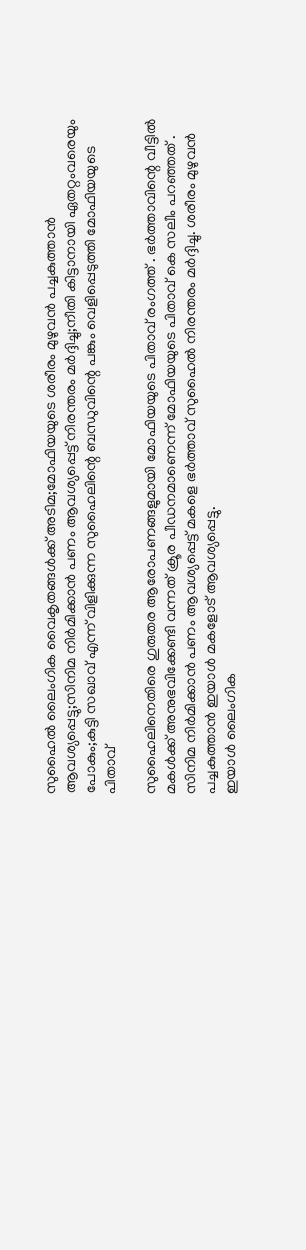സുഹൈൽ ലൈംഗിക വൈകൃതങ്ങൾക്ക് അടിമ;മോഫിയയുടെ ശരീരം മുഴുവൻ പച്ചകുത്താൻ ആവശ്യപ്പെട്ടു;സിനിമ നിർമിക്കാൻ പണം ആവശ്യപ്പെട്ട് നിരന്തരം മർദ്ദിച്ചു;നീതി കിട്ടാനായി ഏതറ്റംവരെയും പോകും;കുട്ടി സഖാവ് എന്ന് വിളിക്കുന്ന സുഹൈലിന്റെ ബന്ധുവിന്റെ പങ്കും വെളിപ്പെടുത്തി മോഫിയയുടെ പിതാവ്

സുഹൈലിനെതിരെ ഗുരുതര ആരോപണങ്ങളുമായി മോഫിയയുടെ പിതാവ് രംഗത്ത് . ഭർത്താവിന്റെ വീട്ടിൽ മകൾക്ക് അനുഭവിക്കേണ്ടി വന്നത് ക്രൂര പീഡനമാണെന്ന് മോഫിയയുടെ പിതാവ് കെ സലീം പറഞ്ഞത് . സിനിമ നിർമിക്കാൻ പണം ആവശ്യപ്പെട്ട് മകളെ ഭർത്താവ് സുഹൈൽ നിരന്തരം മർദ്ദിച്ചു. ശരീരം മുഴുവൻ പച്ചകുത്താൻ ഇയാൾ മകളോട് ആവശ്യപ്പെട്ടു.
ഇയാൾ ലൈംഗിക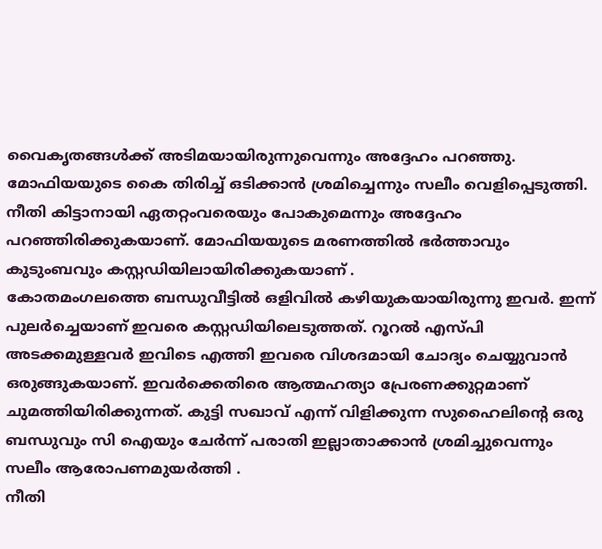വൈകൃതങ്ങൾക്ക് അടിമയായിരുന്നുവെന്നും അദ്ദേഹം പറഞ്ഞു. മോഫിയയുടെ കൈ തിരിച്ച് ഒടിക്കാൻ ശ്രമിച്ചെന്നും സലീം വെളിപ്പെടുത്തി. നീതി കിട്ടാനായി ഏതറ്റംവരെയും പോകുമെന്നും അദ്ദേഹം പറഞ്ഞിരിക്കുകയാണ്. മോഫിയയുടെ മരണത്തിൽ ഭർത്താവും കുടുംബവും കസ്റ്റഡിയിലായിരിക്കുകയാണ് .
കോതമംഗലത്തെ ബന്ധുവീട്ടിൽ ഒളിവിൽ കഴിയുകയായിരുന്നു ഇവർ. ഇന്ന് പുലർച്ചെയാണ് ഇവരെ കസ്റ്റഡിയിലെടുത്തത്. റൂറൽ എസ്പി അടക്കമുള്ളവർ ഇവിടെ എത്തി ഇവരെ വിശദമായി ചോദ്യം ചെയ്യുവാൻ ഒരുങ്ങുകയാണ്. ഇവർക്കെതിരെ ആത്മഹത്യാ പ്രേരണക്കുറ്റമാണ് ചുമത്തിയിരിക്കുന്നത്. കുട്ടി സഖാവ് എന്ന് വിളിക്കുന്ന സുഹൈലിന്റെ ഒരു ബന്ധുവും സി ഐയും ചേർന്ന് പരാതി ഇല്ലാതാക്കാൻ ശ്രമിച്ചുവെന്നും സലീം ആരോപണമുയർത്തി .
നീതി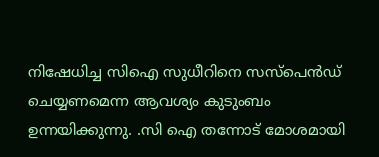നിഷേധിച്ച സിഐ സുധീറിനെ സസ്പെൻഡ് ചെയ്യണമെന്ന ആവശ്യം കുടുംബം ഉന്നയിക്കുന്നു. .സി ഐ തന്നോട് മോശമായി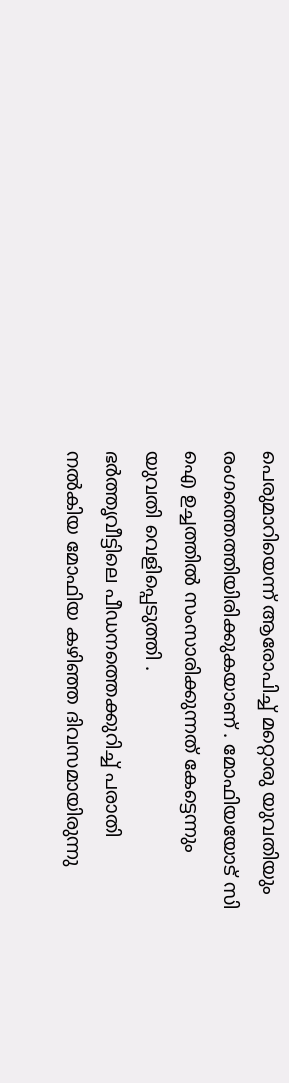പെരുമാറിയെന്ന് ആരോപിച്ച് മറ്റൊരു യുവതിയും രംഗത്തെത്തിയിരിക്കുകയാണ് . മോഫിയയോട് സി ഐ ഉച്ചത്തിൽ സംസാരിക്കുന്നത് കേട്ടെന്നും യുവതി വെളിപ്പെടുത്തി .
ഭർത്തൃവീട്ടിലെ പീഡനത്തെക്കുറിച്ച് പരാതി നൽകിയ മോഫിയ കഴിഞ്ഞ ദിവസമായിരുന്നു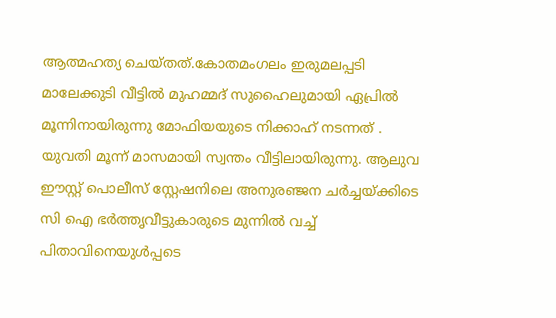ആത്മഹത്യ ചെയ്തത്.കോതമംഗലം ഇരുമലപ്പടി മാലേക്കുടി വീട്ടിൽ മുഹമ്മദ് സുഹൈലുമായി ഏപ്രിൽ മൂന്നിനായിരുന്നു മോഫിയയുടെ നിക്കാഹ് നടന്നത് .
യുവതി മൂന്ന് മാസമായി സ്വന്തം വീട്ടിലായിരുന്നു. ആലുവ ഈസ്റ്റ് പൊലീസ് സ്റ്റേഷനിലെ അനുരഞ്ജന ചർച്ചയ്ക്കിടെ സി ഐ ഭർത്തൃവീട്ടുകാരുടെ മുന്നിൽ വച്ച് പിതാവിനെയുൾപ്പടെ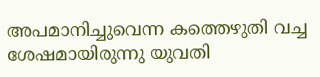അപമാനിച്ചുവെന്ന കത്തെഴുതി വച്ച ശേഷമായിരുന്നു യുവതി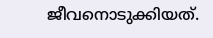ജീവനൊടുക്കിയത്.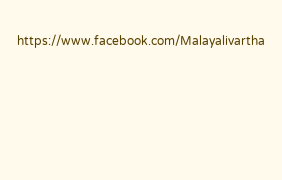https://www.facebook.com/Malayalivartha